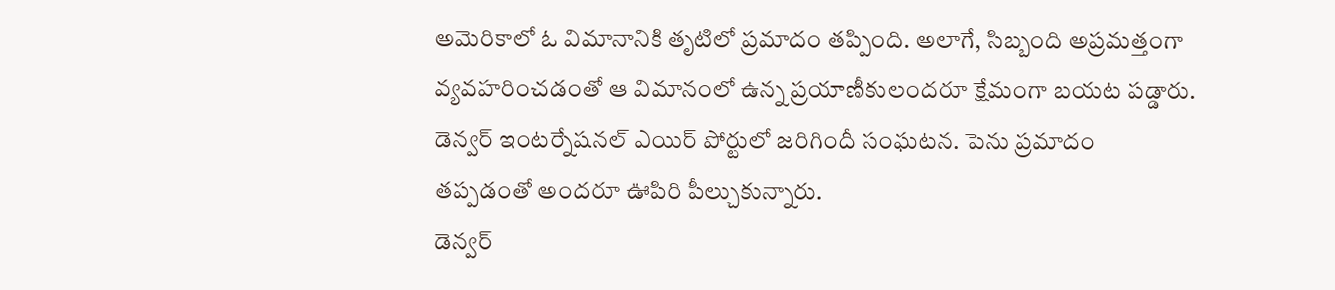అమెరికాలో ఓ విమానానికి తృటిలో ప్రమాదం తప్పింది. అలాగే, సిబ్బంది అప్రమత్తంగా వ్యవహరించడంతో ఆ విమానంలో ఉన్న ప్రయాణీకులందరూ క్షేమంగా బయట పడ్డారు. డెన్వర్ ఇంటర్నేషనల్ ఎయిర్ పోర్టులో జరిగిందీ సంఘటన. పెను ప్రమాదం తప్పడంతో అందరూ ఊపిరి పీల్చుకున్నారు.
డెన్వర్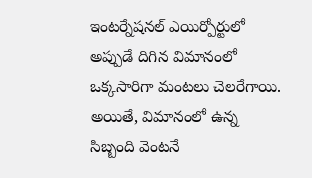ఇంటర్నేషనల్ ఎయిర్పోర్టులో అప్పుడే దిగిన విమానంలో ఒక్కసారిగా మంటలు చెలరేగాయి. అయితే, విమానంలో ఉన్న సిబ్బంది వెంటనే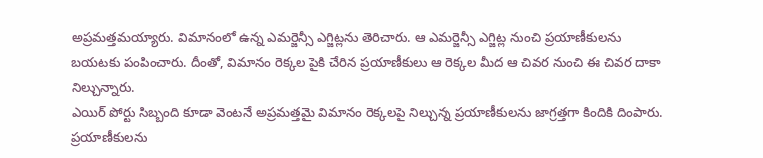అప్రమత్తమయ్యారు. విమానంలో ఉన్న ఎమర్జెన్సీ ఎగ్జిట్లను తెరిచారు. ఆ ఎమర్జెన్సీ ఎగ్జిట్ల నుంచి ప్రయాణీకులను బయటకు పంపించారు. దీంతో, విమానం రెక్కల పైకి చేరిన ప్రయాణీకులు ఆ రెక్కల మీద ఆ చివర నుంచి ఈ చివర దాకా నిల్చున్నారు.
ఎయిర్ పోర్టు సిబ్బంది కూడా వెంటనే అప్రమత్తమై విమానం రెక్కలపై నిల్చున్న ప్రయాణీకులను జాగ్రత్తగా కిందికి దింపారు. ప్రయాణీకులను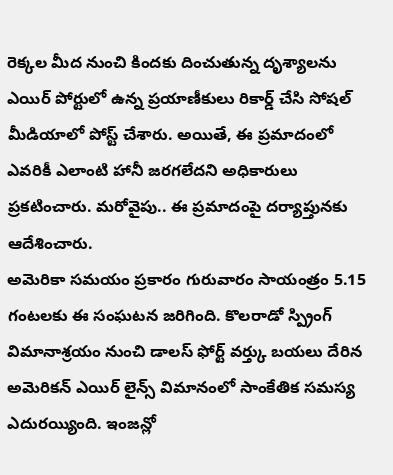రెక్కల మీద నుంచి కిందకు దించుతున్న దృశ్యాలను ఎయిర్ పోర్టులో ఉన్న ప్రయాణీకులు రికార్డ్ చేసి సోషల్ మీడియాలో పోస్ట్ చేశారు. అయితే, ఈ ప్రమాదంలో ఎవరికీ ఎలాంటి హానీ జరగలేదని అధికారులు ప్రకటించారు. మరోవైపు.. ఈ ప్రమాదంపై దర్యాప్తునకు ఆదేశించారు.
అమెరికా సమయం ప్రకారం గురువారం సాయంత్రం 5.15 గంటలకు ఈ సంఘటన జరిగింది. కొలరాడో స్ప్రింగ్ విమానాశ్రయం నుంచి డాలస్ ఫోర్ట్ వర్త్కు బయలు దేరిన అమెరికన్ ఎయిర్ లైన్స్ విమానంలో సాంకేతిక సమస్య ఎదురయ్యింది. ఇంజన్లో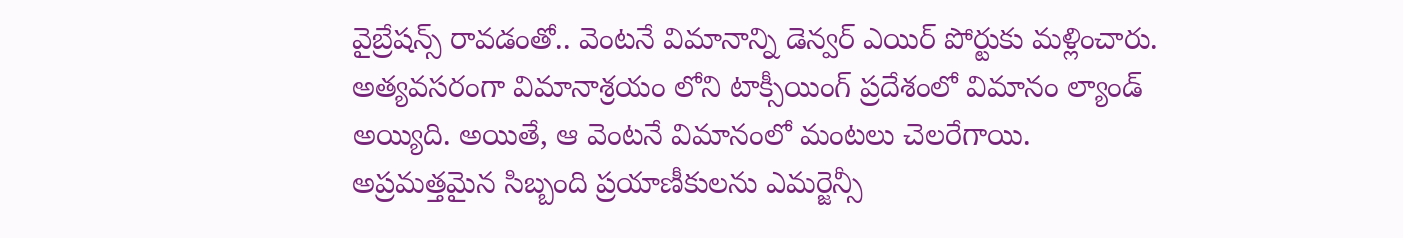వైబ్రేషన్స్ రావడంతో.. వెంటనే విమానాన్ని డెన్వర్ ఎయిర్ పోర్టుకు మళ్లించారు. అత్యవసరంగా విమానాశ్రయం లోని టాక్సీయింగ్ ప్రదేశంలో విమానం ల్యాండ్ అయ్యిది. అయితే, ఆ వెంటనే విమానంలో మంటలు చెలరేగాయి. అప్రమత్తమైన సిబ్బంది ప్రయాణీకులను ఎమర్జెన్సీ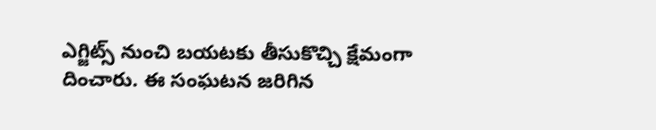ఎగ్జిట్స్ నుంచి బయటకు తీసుకొచ్చి క్షేమంగా దించారు. ఈ సంఘటన జరిగిన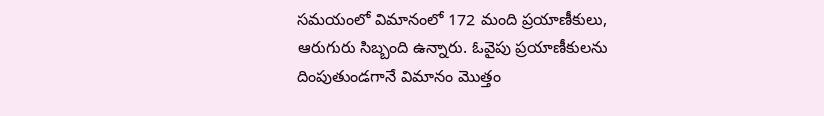సమయంలో విమానంలో 172 మంది ప్రయాణీకులు, ఆరుగురు సిబ్బంది ఉన్నారు. ఓవైపు ప్రయాణీకులను దింపుతుండగానే విమానం మొత్తం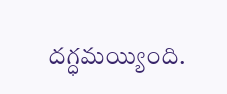దగ్ధమయ్యింది.